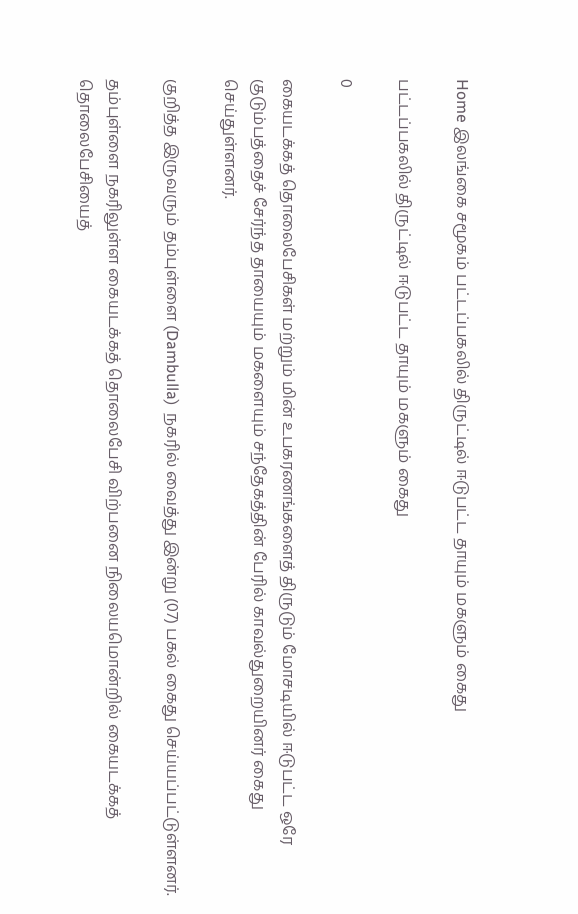Home இலங்கை சமூகம் பட்டப்பகலில் திருட்டில் ஈடுபட்ட தாயும் மகளும் கைது

பட்டப்பகலில் திருட்டில் ஈடுபட்ட தாயும் மகளும் கைது

0

கையடக்கத் தொலைபேசிகள் மற்றும் மின் உபகரணங்களைத் திருடும் மோசடியில் ஈடுபட்ட ஒரே குடும்பத்தைச் சேர்ந்த தாயையும் மகளையும் சந்தேகத்தின் பேரில் காவல்துறையினர் கைது செய்துள்ளனர்.

குறித்த இருவரும் தம்புள்ளை (Dambulla)  நகரில் வைத்து இன்று (07) பகல் கைது செய்யப்பட்டுள்ளனர்.

தம்புள்ளை நகரிலுள்ள கையடக்கத் தொலைபேசி விற்பனை நிலையமொன்றில் கையடக்கத் தொலைபேசியைத்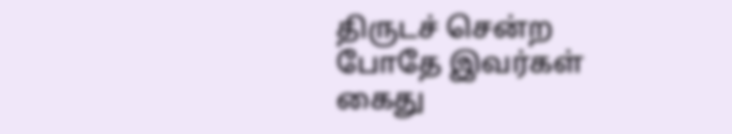திருடச் சென்ற போதே இவர்கள் கைது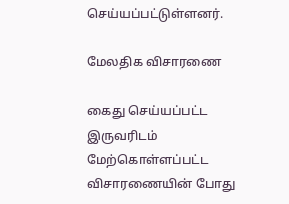செய்யப்பட்டுள்ளனர்.

மேலதிக விசாரணை

கைது செய்யப்பட்ட இருவரிடம் மேற்கொள்ளப்பட்ட விசாரணையின் போது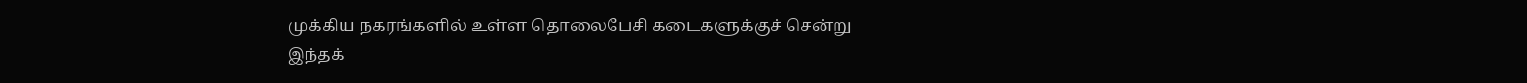முக்கிய நகரங்களில் உள்ள தொலைபேசி கடைகளுக்குச் சென்று இந்தக்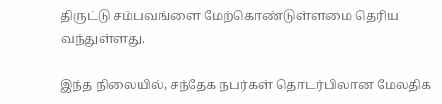திருட்டு சம்பவங்ளை மேற்கொண்டுள்ளமை தெரிய வந்துள்ளது.

இந்த நிலையில், சந்தேக நபர்கள் தொடர்பிலான மேலதிக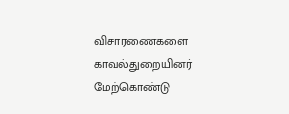விசாரணைகளை காவல்துறையினர் மேற்கொண்டு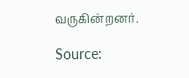வருகின்றனர்.

Source: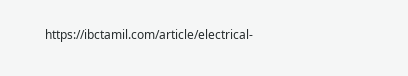https://ibctamil.com/article/electrical-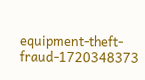equipment-theft-fraud-1720348373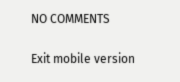NO COMMENTS

Exit mobile version